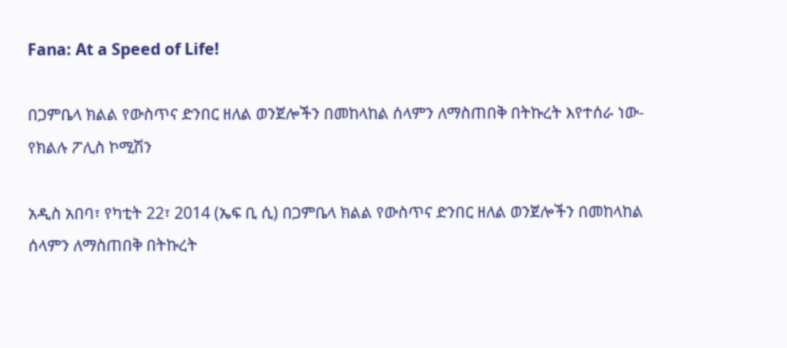Fana: At a Speed of Life!

በጋምቤላ ክልል የውስጥና ድንበር ዘለል ወንጀሎችን በመከላከል ሰላምን ለማስጠበቅ በትኩረት እየተሰራ ነው- የክልሉ ፖሊስ ኮሚሽን

አዲስ አበባ፣ የካቲት 22፣ 2014 (ኤፍ ቢ ሲ) በጋምቤላ ክልል የውስጥና ድንበር ዘለል ወንጀሎችን በመከላከል ሰላምን ለማስጠበቅ በትኩረት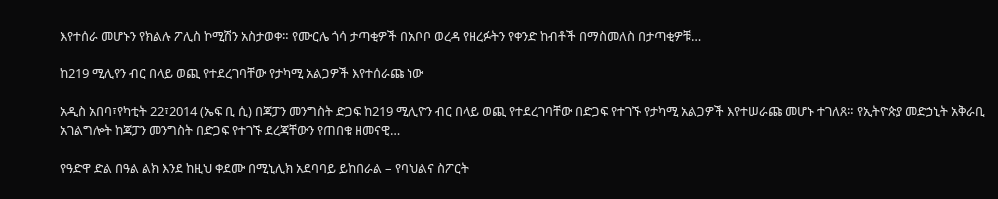እየተሰራ መሆኑን የክልሉ ፖሊስ ኮሚሽን አስታወቀ። የሙርሌ ጎሳ ታጣቂዎች በአቦቦ ወረዳ የዘረፉትን የቀንድ ከብቶች በማስመለስ በታጣቂዎቹ…

ከ219 ሚሊየን ብር በላይ ወጪ የተደረገባቸው የታካሚ አልጋዎች እየተሰራጩ ነው

አዲስ አበባ፣የካቲት 22፣2014 (ኤፍ ቢ ሲ) በጃፓን መንግስት ድጋፍ ከ219 ሚሊዮን ብር በላይ ወጪ የተደረገባቸው በድጋፍ የተገኙ የታካሚ አልጋዎች እየተሠራጩ መሆኑ ተገለጸ። የኢትዮጵያ መድኃኒት አቅራቢ አገልግሎት ከጃፓን መንግስት በድጋፍ የተገኙ ደረጃቸውን የጠበቁ ዘመናዊ…

የዓድዋ ድል በዓል ልክ እንደ ከዚህ ቀደሙ በሚኒሊክ አደባባይ ይከበራል – የባህልና ስፖርት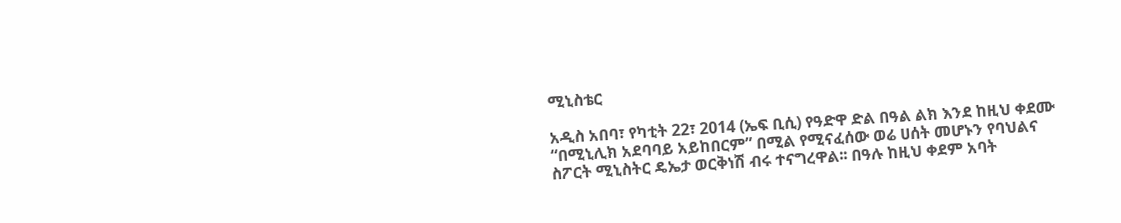ሚኒስቴር

አዲስ አበባ፣ የካቲት 22፣ 2014 (ኤፍ ቢሲ) የዓድዋ ድል በዓል ልክ እንደ ከዚህ ቀደሙ “በሚኒሊክ አደባባይ አይከበርም” በሚል የሚናፈሰው ወሬ ሀሰት መሆኑን የባህልና ስፖርት ሚኒስትር ዴኤታ ወርቅነሽ ብሩ ተናግረዋል፡፡ በዓሉ ከዚህ ቀደም አባት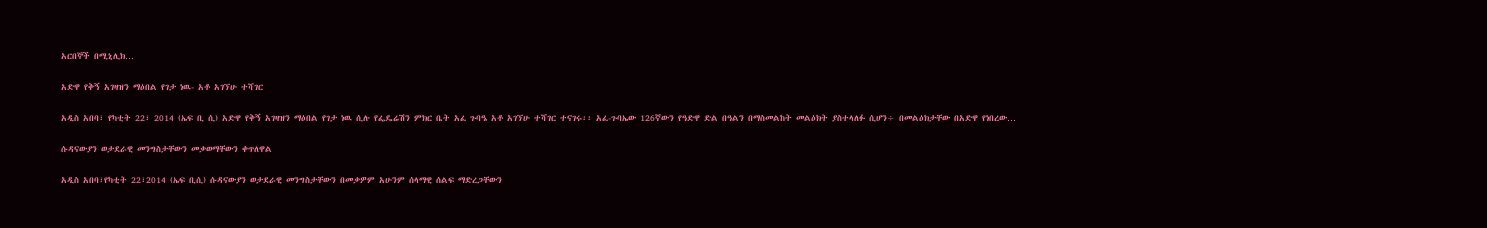አርበኞች በሚኒሊክ…

አድዋ የቅኝ አገዛዝን ማዕበል የገታ ነዉ- አቶ አገኘሁ ተሻገር

አዲስ አበባ፣ የካቲት 22፣ 2014 (ኤፍ ቢ ሲ) አድዋ የቅኝ አገዛዝን ማዕበል የገታ ነዉ ሲሉ የፌዴሬሽን ምክር ቤት አፈ ጉባዔ አቶ አገኘሁ ተሻገር ተናገሩ፡፡ አፈ-ጉባኤው 126ኛውን የዓድዋ ድል በዓልን በማስመልከት መልዕክት ያስተላለፉ ሲሆን÷ በመልዕክታቸው በአድዋ የነበረው…

ሱዳናውያን ወታደራዊ መንግስታቸውን መቃወማቸውን ቀጥለዋል

አዲስ አበባ፣የካቲት 22፣2014 (ኤፍ ቢሲ) ሱዳናውያን ወታደራዊ መንግስታቸውን በመቃዎም አሁንም ሰላማዊ ሰልፍ ማድረጋቸውን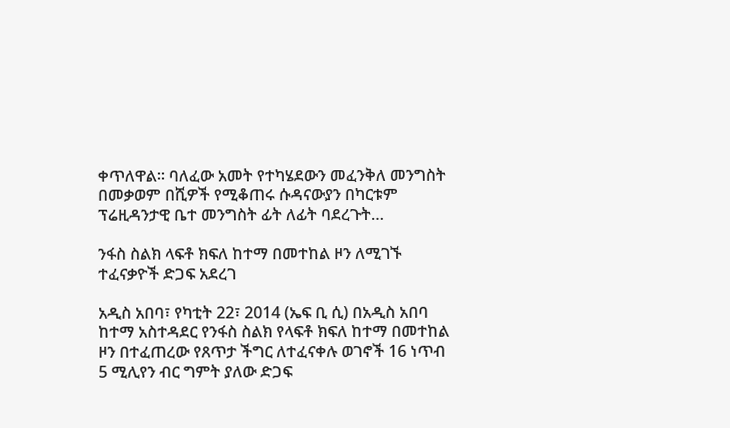ቀጥለዋል፡፡ ባለፈው አመት የተካሄደውን መፈንቅለ መንግስት በመቃወም በሺዎች የሚቆጠሩ ሱዳናውያን በካርቱም ፕሬዚዳንታዊ ቤተ መንግስት ፊት ለፊት ባደረጉት…

ንፋስ ስልክ ላፍቶ ክፍለ ከተማ በመተከል ዞን ለሚገኙ ተፈናቃዮች ድጋፍ አደረገ

አዲስ አበባ፣ የካቲት 22፣ 2014 (ኤፍ ቢ ሲ) በአዲስ አበባ ከተማ አስተዳደር የንፋስ ስልክ የላፍቶ ክፍለ ከተማ በመተከል ዞን በተፈጠረው የጸጥታ ችግር ለተፈናቀሉ ወገኖች 16 ነጥብ 5 ሚሊየን ብር ግምት ያለው ድጋፍ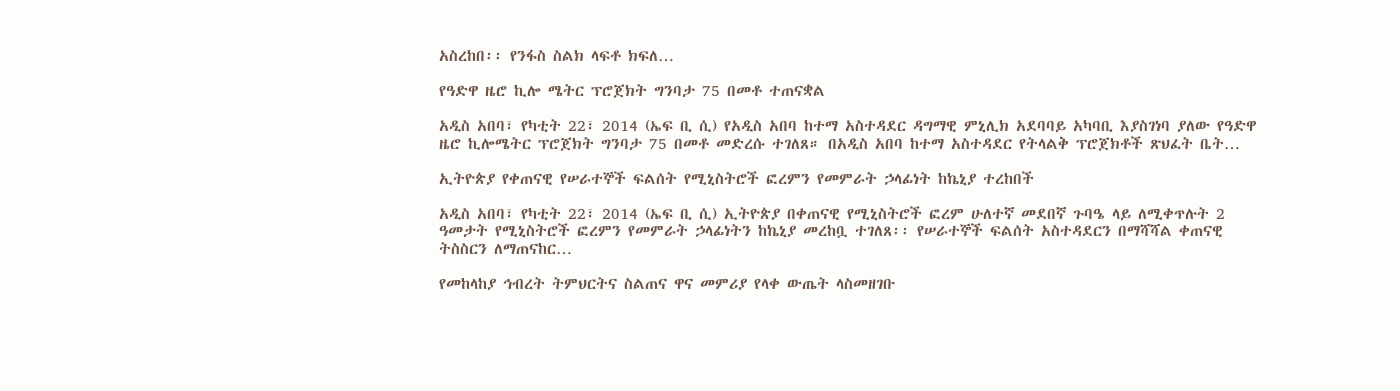አስረከበ፡፡ የንፋስ ስልክ ላፍቶ ክፍለ…

የዓድዋ ዜሮ ኪሎ ሜትር ፕሮጀክት ግንባታ 75 በመቶ ተጠናቋል

አዲስ አበባ፣ የካቲት 22፣ 2014 (ኤፍ ቢ ሲ) የአዲስ አበባ ከተማ አስተዳደር ዳግማዊ ምኒሊክ አደባባይ አካባቢ እያስገነባ ያለው የዓድዋ ዜሮ ኪሎሜትር ፕሮጀክት ግንባታ 75 በመቶ መድረሱ ተገለጸ። በአዲስ አበባ ከተማ አስተዳደር የትላልቅ ፕሮጀክቶች ጽህፈት ቤት…

ኢትዮጵያ የቀጠናዊ የሠራተኞች ፍልሰት የሚኒስትሮች ፎረምን የመምራት ኃላፊነት ከኬኒያ ተረከበች

አዲስ አበባ፣ የካቲት 22፣ 2014 (ኤፍ ቢ ሲ) ኢትዮጵያ በቀጠናዊ የሚኒስትሮች ፎረም ሁለተኛ መደበኛ ጉባዔ ላይ ለሚቀጥሉት 2 ዓመታት የሚኒስትሮች ፎረምን የመምራት ኃላፊነትን ከኬኒያ መረከቧ ተገለጸ፡፡ የሠራተኞች ፍልሰት አስተዳደርን በማሻሻል ቀጠናዊ ትስስርን ለማጠናከር…

የመከላከያ ኅብረት ትምህርትና ስልጠና ዋና መምሪያ የላቀ ውጤት ላስመዘገቡ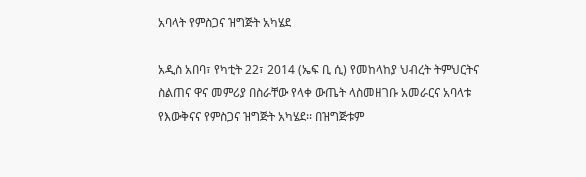አባላት የምስጋና ዝግጅት አካሄደ

አዲስ አበባ፣ የካቲት 22፣ 2014 (ኤፍ ቢ ሲ) የመከላከያ ህብረት ትምህርትና ስልጠና ዋና መምሪያ በስራቸው የላቀ ውጤት ላስመዘገቡ አመራርና አባላቱ የእውቅናና የምስጋና ዝግጅት አካሄደ፡፡ በዝግጅቱም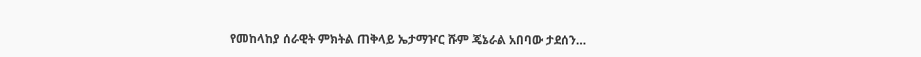የመከላከያ ሰራዊት ምክትል ጠቅላይ ኤታማዦር ሹም ጄኔራል አበባው ታደሰን…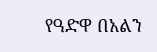የዓድዋ በአልን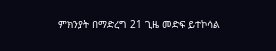ምክንያት በማድረግ 21 ጊዜ መድፍ ይተኮሳል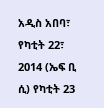አዲስ አበባ፣ የካቲት 22፣ 2014 (ኤፍ ቢ ሲ) የካቲት 23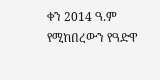ቀን 2014 ዓ.ም የሚከበረውን የዓድዋ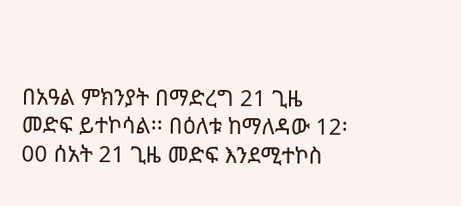በአዓል ምክንያት በማድረግ 21 ጊዜ መድፍ ይተኮሳል፡፡ በዕለቱ ከማለዳው 12፡00 ሰአት 21 ጊዜ መድፍ እንደሚተኮስ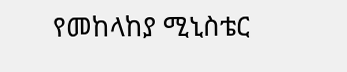የመከላከያ ሚኒስቴር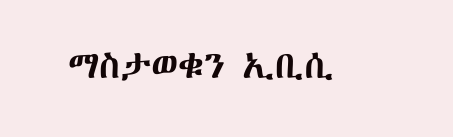ማስታወቁን ኢቢሲ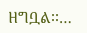ዘግቧል፡፡…